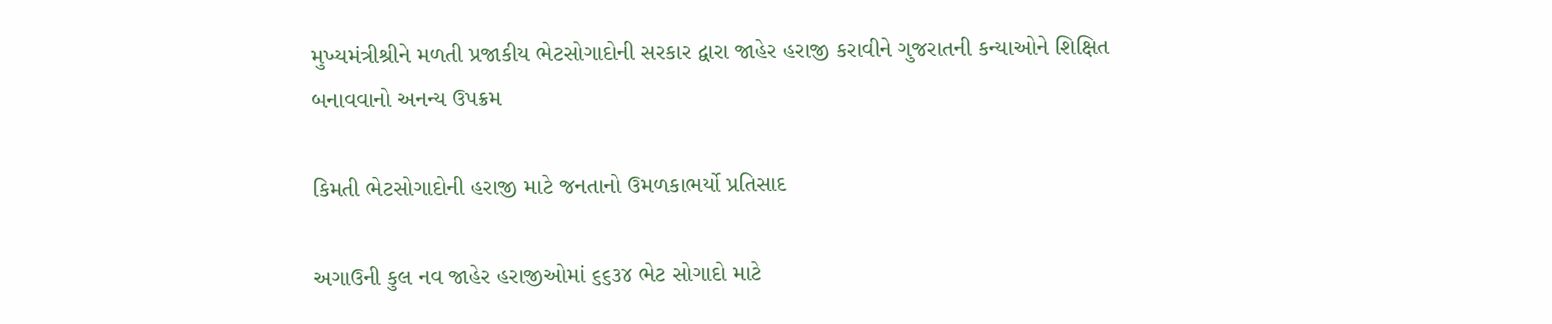મુખ્યમંત્રીશ્રીને મળતી પ્રજાકીય ભેટસોગાદોની સરકાર દ્વારા જાહેર હરાજી કરાવીને ગુજરાતની કન્યાઓને શિક્ષિત બનાવવાનો અનન્ય ઉપક્રમ

કિમતી ભેટસોગાદોની હરાજી માટે જનતાનો ઉમળકાભર્યો પ્રતિસાદ

અગાઉની કુલ નવ જાહેર હરાજીઓમાં ૬૬૩૪ ભેટ સોગાદો માટે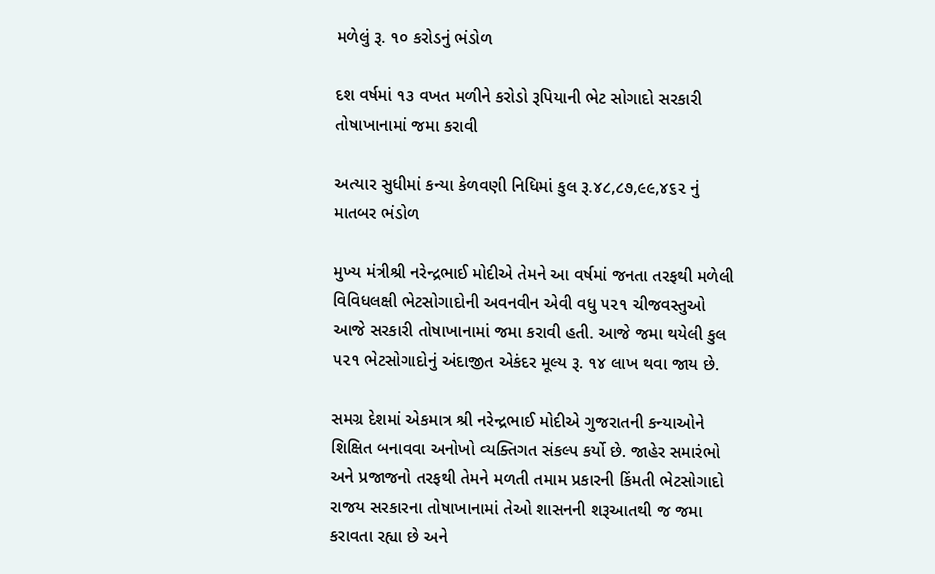મળેલું રૂ. ૧૦ કરોડનું ભંડોળ

દશ વર્ષમાં ૧૩ વખત મળીને કરોડો રૂપિયાની ભેટ સોગાદો સરકારી તોષાખાનામાં જમા કરાવી

અત્યાર સુધીમાં કન્યા કેળવણી નિધિમાં કુલ રૂ.૪૮,૮૭,૯૯,૪૬૨ નું માતબર ભંડોળ

મુખ્‍ય મંત્રીશ્રી નરેન્‍દ્રભાઈ મોદીએ તેમને આ વર્ષમાં જનતા તરફથી મળેલી વિવિધલક્ષી ભેટસોગાદોની અવનવીન એવી વધુ ૫૨૧ ચીજવસ્‍તુઓ આજે સરકારી તોષાખાનામાં જમા કરાવી હતી. આજે જમા થયેલી કુલ ૫૨૧ ભેટસોગાદોનું અંદાજીત એકંદર મૂલ્‍ય રૂ. ૧૪ લાખ થવા જાય છે.

સમગ્ર દેશમાં એકમાત્ર શ્રી નરેન્‍દ્રભાઈ મોદીએ ગુજરાતની કન્‍યાઓને શિક્ષિત બનાવવા અનોખો વ્‍યક્તિગત સંકલ્‍પ કર્યો છે. જાહેર સમારંભો અને પ્રજાજનો તરફથી તેમને મળતી તમામ પ્રકારની કિંમતી ભેટસોગાદો રાજય સરકારના તોષાખાનામાં તેઓ શાસનની શરૂઆતથી જ જમા કરાવતા રહ્યા છે અને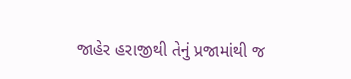જાહેર હરાજીથી તેનું પ્રજામાંથી જ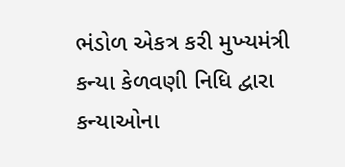ભંડોળ એકત્ર કરી મુખ્‍યમંત્રી કન્‍યા કેળવણી નિધિ દ્વારા કન્‍યાઓના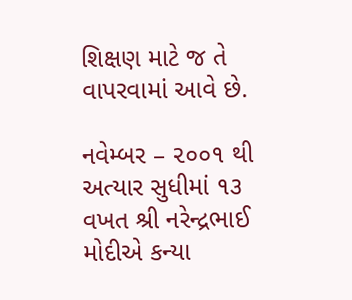શિક્ષણ માટે જ તે વાપરવામાં આવે છે.

નવેમ્‍બર – ૨૦૦૧ થી અત્‍યાર સુધીમાં ૧૩ વખત શ્રી નરેન્‍દ્રભાઈ મોદીએ કન્‍યા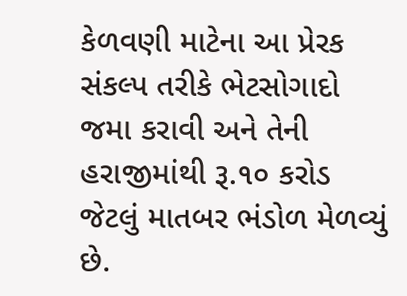કેળવણી માટેના આ પ્રેરક સંકલ્‍પ તરીકે ભેટસોગાદો જમા કરાવી અને તેની હરાજીમાંથી રૂ.૧૦ કરોડ જેટલું માતબર ભંડોળ મેળવ્યું છે.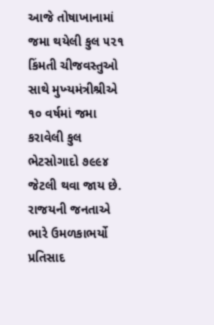આજે તોષાખાનામાં જમા થયેલી કુલ ૫૨૧ કિંમતી ચીજવસ્‍તુઓ સાથે મુખ્‍યમંત્રીશ્રીએ ૧૦ વર્ષમાં જમા કરાવેલી કુલ ભેટસોગાદો ૭૯૯૪ જેટલી થવા જાય છે. રાજયની જનતાએ ભારે ઉમળકાભર્યો પ્રતિસાદ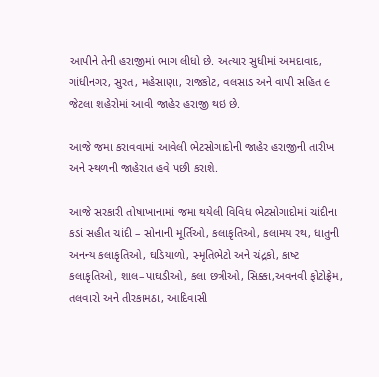આપીને તેની હરાજીમાં ભાગ લીધો છે. અત્‍યાર સુધીમાં અમદાવાદ, ગાંધીનગર, સુરત, મહેસાણા, રાજકોટ, વલસાડ અને વાપી સહિત ૯ જેટલા શહેરોમાં આવી જાહેર હરાજી થઇ છે.

આજે જમા કરાવવામાં આવેલી ભેટસોગાદોની જાહેર હરાજીની તારીખ અને સ્‍થળની જાહેરાત હવે પછી કરાશે.

આજે સરકારી તોષાખાનામાં જમા થયેલી વિવિધ ભેટસોગાદોમાં ચાંદીના કડાં સહીત ચાંદી – સોનાની મૂર્તિઓ, કલાકૃતિઓ, કલામય રથ, ધાતુની અનન્‍ય કલાકૃતિઓ, ઘડિયાળો, સ્‍મૃતિભેટો અને ચંદ્રકો, કાષ્‍ટ કલાકૃતિઓ, શાલ–પાઘડીઓ, કલા છત્રીઓ, સિક્કા,અવનવી ફોટોફ્રેમ, તલવારો અને તીરકામઠા, આદિવાસી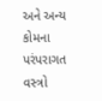અને અન્‍ય કોમના પરંપરાગત વસ્‍ત્રો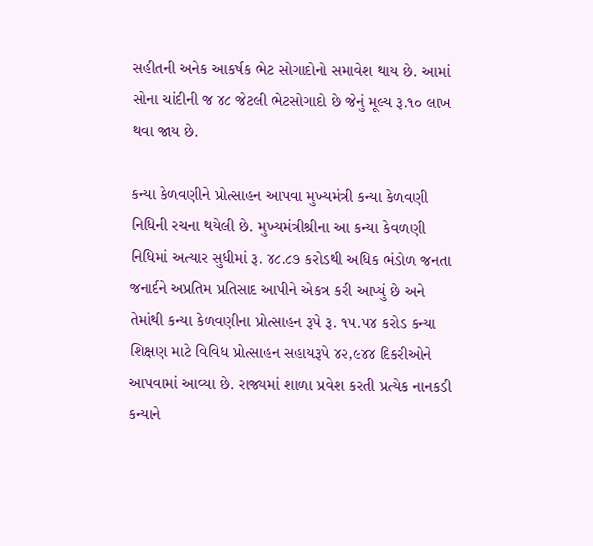સહીતની અનેક આકર્ષક ભેટ સોગાદોનો સમાવેશ થાય છે. આમાં સોના ચાંદીની જ ૪૮ જેટલી ભેટસોગાદો છે જેનું મૂલ્‍ય રૂ.૧૦ લાખ થવા જાય છે.

કન્‍યા કેળવણીને પ્રોત્‍સાહન આપવા મુખ્‍યમંત્રી કન્‍યા કેળવણી નિધિની રચના થયેલી છે. મુખ્‍યમંત્રીશ્રીના આ કન્‍યા કેવળણી નિધિમાં અત્‍યાર સુધીમાં રૂ. ૪૮.૮૭ કરોડથી અધિક ભંડોળ જનતા જનાર્દને અપ્રતિમ પ્રતિસાદ આપીને એકત્ર કરી આપ્‍યું છે અને તેમાંથી કન્‍યા કેળવણીના પ્રોત્‍સાહન રૂપે રૂ. ૧૫.૫૪ કરોડ કન્‍યા શિક્ષણ માટે વિવિધ પ્રોત્‍સાહન સહાયરૂપે ૪૨,૯૪૪ દિકરીઓને આપવામાં આવ્‍યા છે. રાજ્યમાં શાળા પ્રવેશ કરતી પ્રત્‍યેક નાનકડી કન્‍યાને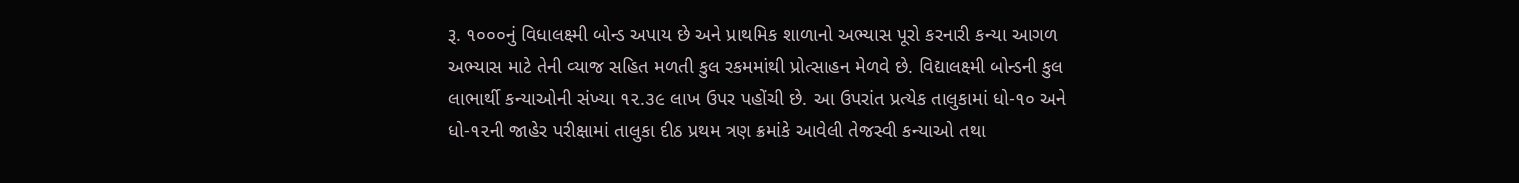રૂ. ૧૦૦૦નું વિધાલક્ષ્‍મી બોન્‍ડ અપાય છે અને પ્રાથમિક શાળાનો અભ્‍યાસ પૂરો કરનારી કન્‍યા આગળ અભ્‍યાસ માટે તેની વ્‍યાજ સહિત મળતી કુલ રકમમાંથી પ્રોત્‍સાહન મેળવે છે. વિદ્યાલક્ષ્‍મી બોન્‍ડની કુલ લાભાર્થી કન્‍યાઓની સંખ્‍યા ૧૨.૩૯ લાખ ઉપર પહોંચી છે. આ ઉપરાંત પ્રત્‍યેક તાલુકામાં ધો-૧૦ અને ધો-૧૨ની જાહેર પરીક્ષામાં તાલુકા દીઠ પ્રથમ ત્રણ ક્રમાંકે આવેલી તેજસ્‍વી કન્‍યાઓ તથા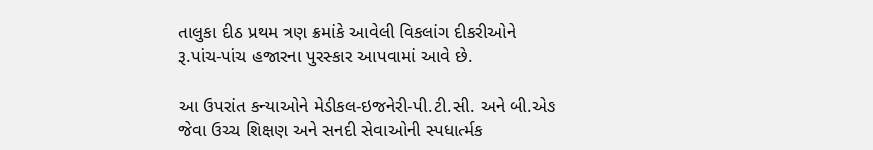તાલુકા દીઠ પ્રથમ ત્રણ ક્રમાંકે આવેલી વિકલાંગ દીકરીઓને રૂ.પાંચ-પાંચ હજારના પુરસ્‍કાર આપવામાં આવે છે.

આ ઉપરાંત કન્‍યાઓને મેડીકલ-ઇજનેરી-પી.ટી.સી. અને બી.એઙ જેવા ઉચ્‍ચ શિક્ષણ અને સનદી સેવાઓની સ્‍પધાર્ત્મક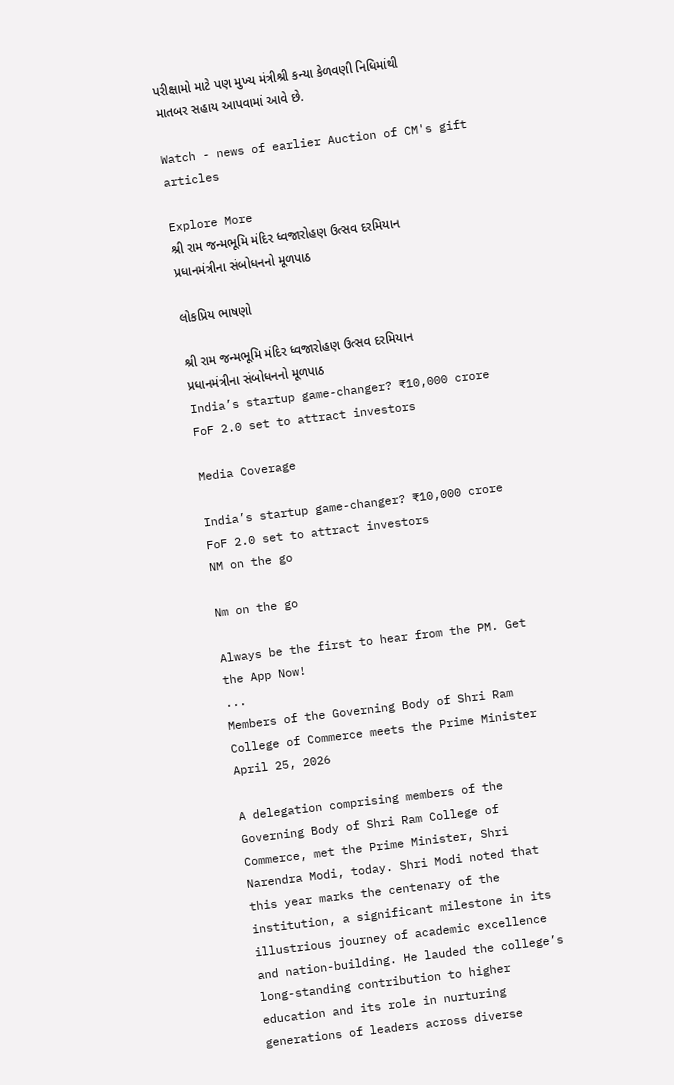પરીક્ષામો માટે પણ મુખ્‍ય મંત્રીશ્રી કન્‍યા કેળવણી નિધિમાંથી માતબર સહાય આપવામાં આવે છે.

Watch - news of earlier Auction of CM's gift articles

Explore More
શ્રી રામ જન્મભૂમિ મંદિર ધ્વજારોહણ ઉત્સવ દરમિયાન પ્રધાનમંત્રીના સંબોધનનો મૂળપાઠ

લોકપ્રિય ભાષણો

શ્રી રામ જન્મભૂમિ મંદિર ધ્વજારોહણ ઉત્સવ દરમિયાન પ્રધાનમંત્રીના સંબોધનનો મૂળપાઠ
India’s startup game-changer? ₹10,000 crore FoF 2.0 set to attract investors

Media Coverage

India’s startup game-changer? ₹10,000 crore FoF 2.0 set to attract investors
NM on the go

Nm on the go

Always be the first to hear from the PM. Get the App Now!
...
Members of the Governing Body of Shri Ram College of Commerce meets the Prime Minister
April 25, 2026

A delegation comprising members of the Governing Body of Shri Ram College of Commerce, met the Prime Minister, Shri Narendra Modi, today. Shri Modi noted that this year marks the centenary of the institution, a significant milestone in its illustrious journey of academic excellence and nation-building. He lauded the college’s long-standing contribution to higher education and its role in nurturing generations of leaders across diverse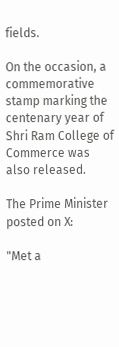fields.

On the occasion, a commemorative stamp marking the centenary year of Shri Ram College of Commerce was also released.

The Prime Minister posted on X:

"Met a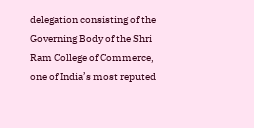delegation consisting of the Governing Body of the Shri Ram College of Commerce, one of India’s most reputed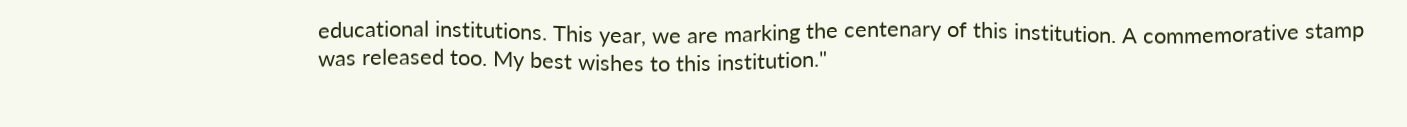educational institutions. This year, we are marking the centenary of this institution. A commemorative stamp was released too. My best wishes to this institution."